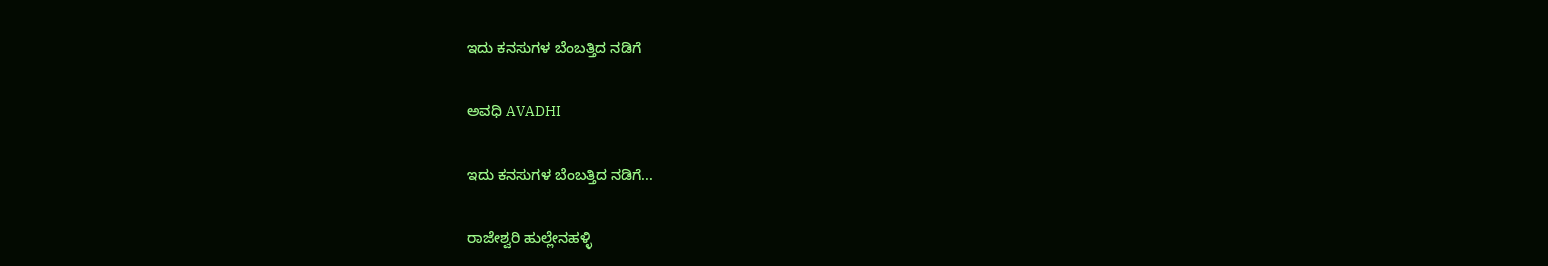ಇದು ಕನಸುಗಳ ಬೆಂಬತ್ತಿದ ನಡಿಗೆ‍

ಅವಧಿ AVADHI

ಇದು ಕನಸುಗಳ ಬೆಂಬತ್ತಿದ ನಡಿಗೆ...

ರಾಜೇಶ್ವರಿ ಹುಲ್ಲೇನಹಳ್ಳಿ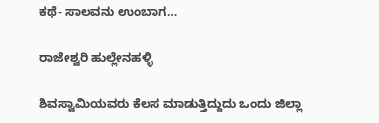ಕಥೆ- ಸಾಲವನು ಉಂಬಾಗ…

ರಾಜೇಶ್ವರಿ ಹುಲ್ಲೇನಹಳ್ಳಿ

ಶಿವಸ್ವಾಮಿಯವರು ಕೆಲಸ ಮಾಡುತ್ತಿದ್ದುದು ಒಂದು ಜಿಲ್ಲಾ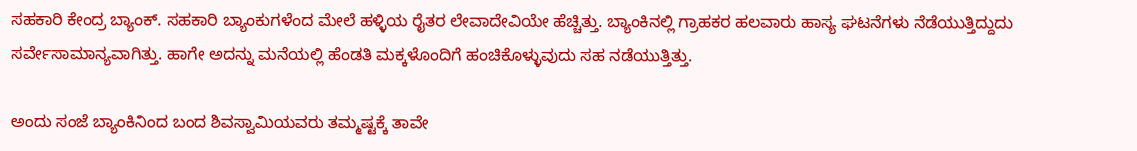ಸಹಕಾರಿ ಕೇಂದ್ರ ಬ್ಯಾಂಕ್. ಸಹಕಾರಿ ಬ್ಯಾಂಕುಗಳೆಂದ ಮೇಲೆ ಹಳ್ಳಿಯ ರೈತರ ಲೇವಾದೇವಿಯೇ ಹೆಚ್ಚಿತ್ತು. ಬ್ಯಾಂಕಿನಲ್ಲಿ ಗ್ರಾಹಕರ ಹಲವಾರು ಹಾಸ್ಯ ಘಟನೆಗಳು ನೆಡೆಯುತ್ತಿದ್ದುದು ಸರ್ವೇಸಾಮಾನ್ಯವಾಗಿತ್ತು. ಹಾಗೇ ಅದನ್ನು ಮನೆಯಲ್ಲಿ ಹೆಂಡತಿ ಮಕ್ಕಳೊಂದಿಗೆ ಹಂಚಿಕೊಳ್ಳುವುದು ಸಹ ನಡೆಯುತ್ತಿತ್ತು.

ಅಂದು ಸಂಜೆ ಬ್ಯಾಂಕಿನಿಂದ ಬಂದ ಶಿವಸ್ವಾಮಿಯವರು ತಮ್ಮಷ್ಟಕ್ಕೆ ತಾವೇ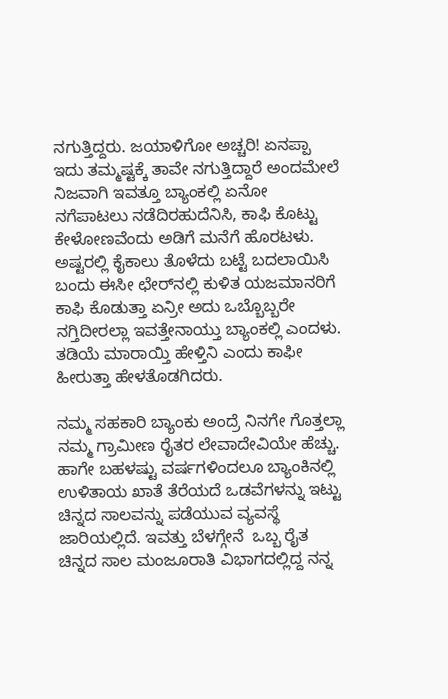ನಗುತ್ತಿದ್ದರು. ಜಯಾಳಿಗೋ ಅಚ್ಚರಿ! ಏನಪ್ಪಾ ಇದು ತಮ್ಮಷ್ಟಕ್ಕೆ ತಾವೇ ನಗುತ್ತಿದ್ದಾರೆ ಅಂದಮೇಲೆ ನಿಜವಾಗಿ ಇವತ್ತೂ ಬ್ಯಾಂಕಲ್ಲಿ ಏನೋ ನಗೆಪಾಟಲು ನಡೆದಿರಹುದೆನಿಸಿ, ಕಾಫಿ ಕೊಟ್ಟು ಕೇಳೋಣವೆಂದು ಅಡಿಗೆ ಮನೆಗೆ ಹೊರಟಳು. ಅಷ್ಟರಲ್ಲಿ ಕೈಕಾಲು ತೊಳೆದು ಬಟ್ಟೆ ಬದಲಾಯಿಸಿ ಬಂದು ಈಸೀ ಛೇರ್‌ನಲ್ಲಿ ಕುಳಿತ ಯಜಮಾನರಿಗೆ ಕಾಫಿ ಕೊಡುತ್ತಾ ಏನ್ರೀ ಅದು ಒಬ್ಬೊಬ್ಬರೇ ನಗ್ತಿದೀರಲ್ಲಾ ಇವತ್ತೇನಾಯ್ತು ಬ್ಯಾಂಕಲ್ಲಿ ಎಂದಳು. ತಡಿಯೆ ಮಾರಾಯ್ತಿ ಹೇಳ್ತಿನಿ ಎಂದು ಕಾಫೀ ಹೀರುತ್ತಾ ಹೇಳತೊಡಗಿದರು.

ನಮ್ಮ ಸಹಕಾರಿ ಬ್ಯಾಂಕು ಅಂದ್ರೆ ನಿನಗೇ ಗೊತ್ತಲ್ಲಾ ನಮ್ಮ ಗ್ರಾಮೀಣ ರೈತರ ಲೇವಾದೇವಿಯೇ ಹೆಚ್ಚು. ಹಾಗೇ ಬಹಳಷ್ಟು ವರ್ಷಗಳಿಂದಲೂ ಬ್ಯಾಂಕಿನಲ್ಲಿ ಉಳಿತಾಯ ಖಾತೆ ತೆರೆಯದೆ ಒಡವೆಗಳನ್ನು ಇಟ್ಟು ಚಿನ್ನದ ಸಾಲವನ್ನು ಪಡೆಯುವ ವ್ಯವಸ್ಥೆ ಜಾರಿಯಲ್ಲಿದೆ. ಇವತ್ತು ಬೆಳಗ್ಗೇನೆ  ಒಬ್ಬ ರೈತ ಚಿನ್ನದ ಸಾಲ ಮಂಜೂರಾತಿ ವಿಭಾಗದಲ್ಲಿದ್ದ ನನ್ನ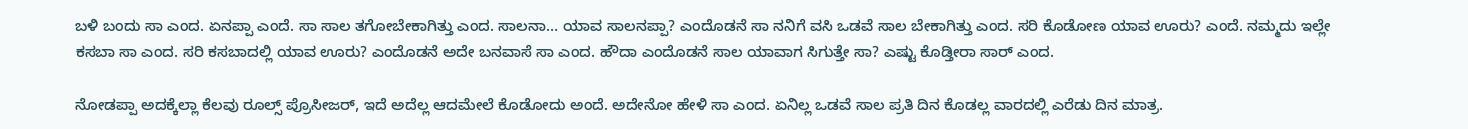ಬಳಿ ಬಂದು ಸಾ ಎಂದ. ಏನಪ್ಪಾ ಎಂದೆ. ಸಾ ಸಾಲ ತಗೋಬೇಕಾಗಿತ್ತು ಎಂದ. ಸಾಲನಾ… ಯಾವ ಸಾಲನಪ್ಪಾ? ಎಂದೊಡನೆ ಸಾ ನನಿಗೆ ವಸಿ ಒಡವೆ ಸಾಲ ಬೇಕಾಗಿತ್ತು ಎಂದ. ಸರಿ ಕೊಡೋಣ ಯಾವ ಊರು? ಎಂದೆ. ನಮ್ಮದು ಇಲ್ಲೇ ಕಸಬಾ ಸಾ ಎಂದ. ಸರಿ ಕಸಬಾದಲ್ಲಿ ಯಾವ ಊರು? ಎಂದೊಡನೆ ಅದೇ ಬನವಾಸೆ ಸಾ ಎಂದ. ಹೌದಾ ಎಂದೊಡನೆ ಸಾಲ ಯಾವಾಗ ಸಿಗುತ್ತೇ ಸಾ? ಎಷ್ಟು ಕೊಡ್ತೀರಾ ಸಾರ್ ಎಂದ.

ನೋಡಪ್ಪಾ ಅದಕ್ಕೆಲ್ಲಾ ಕೆಲವು ರೂಲ್ಸ್ ಪ್ರೊಸೀಜರ್, ಇದೆ ಅದೆಲ್ಲ ಆದಮೇಲೆ ಕೊಡೋದು ಅಂದೆ. ಅದೇನೋ ಹೇಳಿ ಸಾ ಎಂದ. ಏನಿಲ್ಲ ಒಡವೆ ಸಾಲ ಪ್ರತಿ ದಿನ ಕೊಡಲ್ಲ ವಾರದಲ್ಲಿ ಎರೆಡು ದಿನ ಮಾತ್ರ.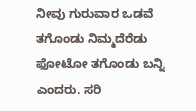ನೀವು ಗುರುವಾರ ಒಡವೆ ತಗೊಂಡು ನಿಮ್ಮದೆರೆಡು ಫೋಟೋ ತಗೊಂಡು ಬನ್ನಿ ಎಂದರು. ಸರಿ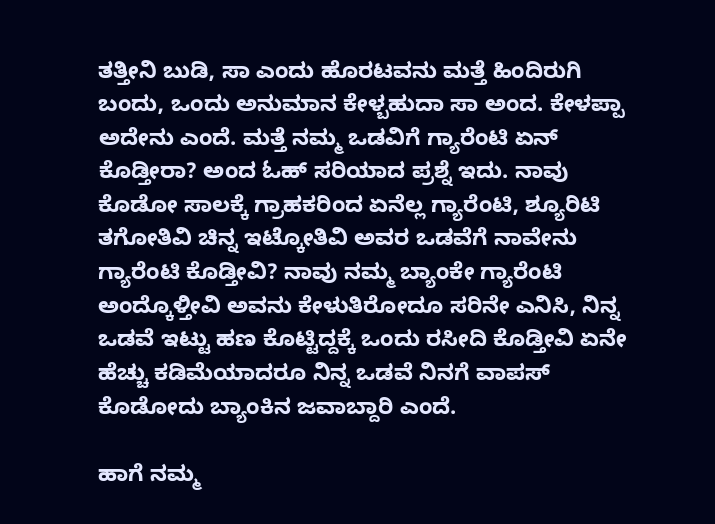ತತ್ತೀನಿ ಬುಡಿ, ಸಾ ಎಂದು ಹೊರಟವನು ಮತ್ತೆ ಹಿಂದಿರುಗಿ ಬಂದು, ಒಂದು ಅನುಮಾನ ಕೇಳ್ಬಹುದಾ ಸಾ ಅಂದ. ಕೇಳಪ್ಪಾ ಅದೇನು ಎಂದೆ. ಮತ್ತೆ ನಮ್ಮ ಒಡವಿಗೆ ಗ್ಯಾರೆಂಟಿ ಏನ್ ಕೊಡ್ತೀರಾ? ಅಂದ ಓಹ್ ಸರಿಯಾದ ಪ್ರಶ್ನೆ ಇದು. ನಾವು ಕೊಡೋ ಸಾಲಕ್ಕೆ ಗ್ರಾಹಕರಿಂದ ಏನೆಲ್ಲ ಗ್ಯಾರೆಂಟಿ, ಶ್ಯೂರಿಟಿ ತಗೋತಿವಿ ಚಿನ್ನ ಇಟ್ಕೋತಿವಿ ಅವರ ಒಡವೆಗೆ ನಾವೇನು ಗ್ಯಾರೆಂಟಿ ಕೊಡ್ತೀವಿ? ನಾವು ನಮ್ಮ ಬ್ಯಾಂಕೇ ಗ್ಯಾರೆಂಟಿ ಅಂದ್ಕೊಳ್ತೀವಿ ಅವನು ಕೇಳುತಿರೋದೂ ಸರಿನೇ ಎನಿಸಿ, ನಿನ್ನ ಒಡವೆ ಇಟ್ಟು ಹಣ ಕೊಟ್ಟಿದ್ದಕ್ಕೆ ಒಂದು ರಸೀದಿ ಕೊಡ್ತೀವಿ ಏನೇ ಹೆಚ್ಚು ಕಡಿಮೆಯಾದರೂ ನಿನ್ನ ಒಡವೆ ನಿನಗೆ ವಾಪಸ್ ಕೊಡೋದು ಬ್ಯಾಂಕಿನ ಜವಾಬ್ದಾರಿ ಎಂದೆ.

ಹಾಗೆ ನಮ್ಮ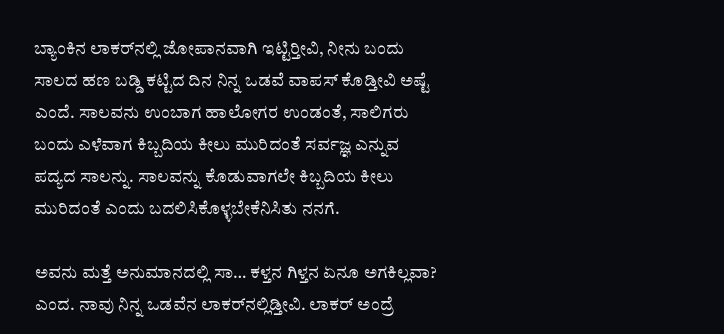ಬ್ಯಾಂಕಿನ ಲಾಕರ್‌ನಲ್ಲಿ ಜೋಪಾನವಾಗಿ ಇಟ್ಟಿರ‍್ತೀವಿ, ನೀನು ಬಂದು ಸಾಲದ ಹಣ ಬಡ್ಡಿ ಕಟ್ಟಿದ ದಿನ ನಿನ್ನ ಒಡವೆ ವಾಪಸ್ ಕೊಡ್ತೀವಿ ಅಷ್ಟೆ ಎಂದೆ. ಸಾಲವನು ಉಂಬಾಗ ಹಾಲೋಗರ ಉಂಡಂತೆ, ಸಾಲಿಗರು ಬಂದು ಎಳೆವಾಗ ಕಿಬ್ಬದಿಯ ಕೀಲು ಮುರಿದಂತೆ ಸರ್ವಜ್ಞ ಎನ್ನುವ ಪದ್ಯದ ಸಾಲನ್ನು. ಸಾಲವನ್ನು ಕೊಡುವಾಗಲೇ ಕಿಬ್ಬದಿಯ ಕೀಲು ಮುರಿದಂತೆ ಎಂದು ಬದಲಿಸಿಕೊಳ್ಳಬೇಕೆನಿಸಿತು ನನಗೆ.

ಅವನು ಮತ್ತೆ ಅನುಮಾನದಲ್ಲಿ ಸಾ… ಕಳ್ತನ ಗಿಳ್ತನ ಏನೂ ಅಗಕಿಲ್ಲವಾ? ಎಂದ. ನಾವು ನಿನ್ನ ಒಡವೆನ ಲಾಕರ್‌ನಲ್ಲಿಡ್ತೀವಿ. ಲಾಕರ್ ಅಂದ್ರೆ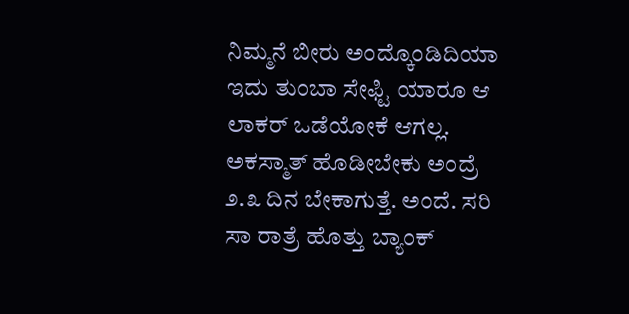ನಿಮ್ಮನೆ ಬೀರು ಅಂದ್ಕೊಂಡಿದಿಯಾ ಇದು ತುಂಬಾ ಸೇಫ್ಟಿ ಯಾರೂ ಆ ಲಾಕರ್ ಒಡೆಯೋಕೆ ಆಗಲ್ಲ. ಅಕಸ್ಮಾತ್ ಹೊಡೀಬೇಕು ಅಂದ್ರೆ ೨.೩ ದಿನ ಬೇಕಾಗುತ್ತೆ. ಅಂದೆ. ಸರಿ ಸಾ ರಾತ್ರೆ ಹೊತ್ತು ಬ್ಯಾಂಕ್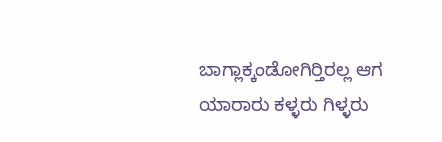ಬಾಗ್ಲಾಕ್ಕಂಡೋಗಿರ‍್ತಿರಲ್ಲ ಆಗ ಯಾರಾರು ಕಳ್ಳರು ಗಿಳ್ಳರು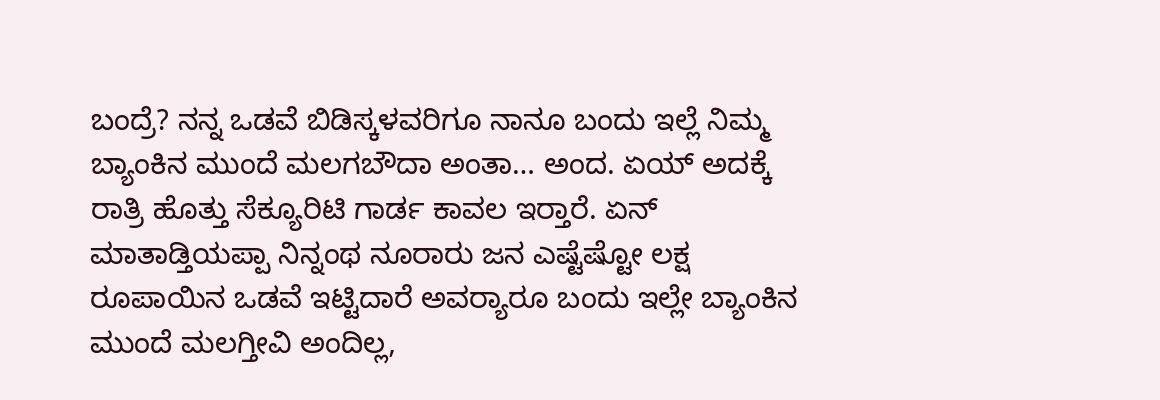ಬಂದ್ರೆ? ನನ್ನ ಒಡವೆ ಬಿಡಿಸ್ಕಳವರಿಗೂ ನಾನೂ ಬಂದು ಇಲ್ಲೆ ನಿಮ್ಮ ಬ್ಯಾಂಕಿನ ಮುಂದೆ ಮಲಗಬೌದಾ ಅಂತಾ… ಅಂದ. ಏಯ್ ಅದಕ್ಕೆ ರಾತ್ರಿ ಹೊತ್ತು ಸೆಕ್ಯೂರಿಟಿ ಗಾರ್ಡ ಕಾವಲ ಇರ‍್ತಾರೆ. ಏನ್ ಮಾತಾಡ್ತಿಯಪ್ಪಾ ನಿನ್ನಂಥ ನೂರಾರು ಜನ ಎಷ್ಟೆಷ್ಟೋ ಲಕ್ಷ ರೂಪಾಯಿನ ಒಡವೆ ಇಟ್ಟಿದಾರೆ ಅವರ‍್ಯಾರೂ ಬಂದು ಇಲ್ಲೇ ಬ್ಯಾಂಕಿನ ಮುಂದೆ ಮಲಗ್ತೀವಿ ಅಂದಿಲ್ಲ,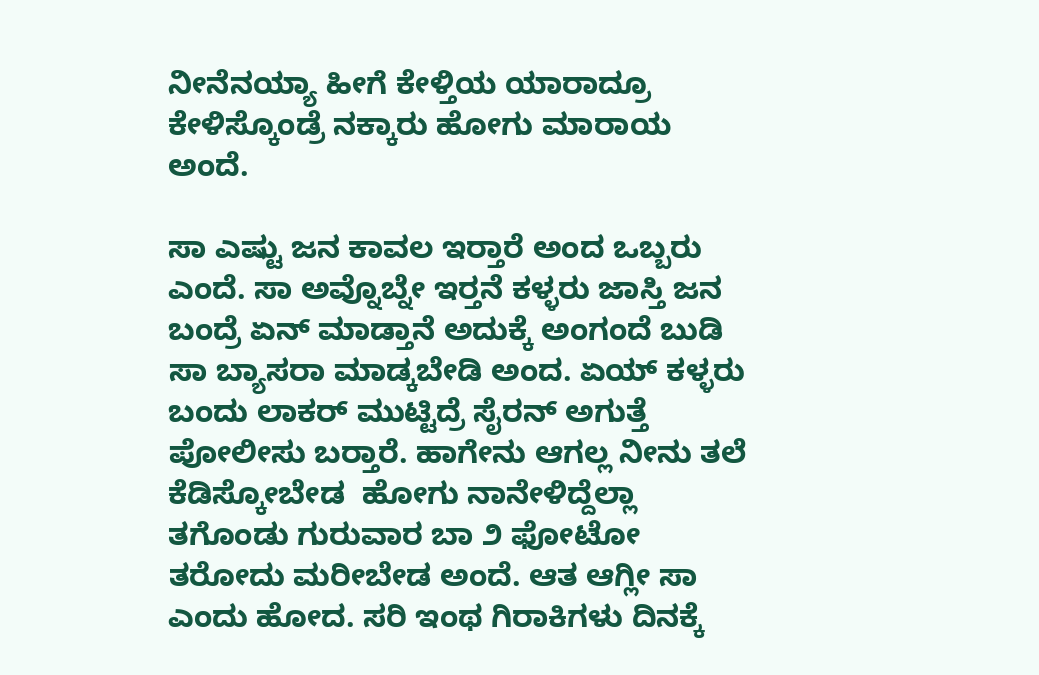ನೀನೆನಯ್ಯಾ ಹೀಗೆ ಕೇಳ್ತಿಯ ಯಾರಾದ್ರೂ ಕೇಳಿಸ್ಕೊಂಡ್ರೆ ನಕ್ಕಾರು ಹೋಗು ಮಾರಾಯ ಅಂದೆ.

ಸಾ ಎಷ್ಟು ಜನ ಕಾವಲ ಇರ‍್ತಾರೆ ಅಂದ ಒಬ್ಬರು ಎಂದೆ. ಸಾ ಅವ್ನೊಬ್ನೇ ಇರ‍್ತನೆ ಕಳ್ಳರು ಜಾಸ್ತಿ ಜನ ಬಂದ್ರೆ ಏನ್ ಮಾಡ್ತಾನೆ ಅದುಕ್ಕೆ ಅಂಗಂದೆ ಬುಡಿ ಸಾ ಬ್ಯಾಸರಾ ಮಾಡ್ಕಬೇಡಿ ಅಂದ. ಏಯ್ ಕಳ್ಳರು ಬಂದು ಲಾಕರ್ ಮುಟ್ಟಿದ್ರೆ ಸೈರನ್ ಅಗುತ್ತೆ ಪೋಲೀಸು ಬರ‍್ತಾರೆ. ಹಾಗೇನು ಆಗಲ್ಲ ನೀನು ತಲೆ ಕೆಡಿಸ್ಕೋಬೇಡ  ಹೋಗು ನಾನೇಳಿದ್ದೆಲ್ಲಾ ತಗೊಂಡು ಗುರುವಾರ ಬಾ ೨ ಫೋಟೋ ತರೋದು ಮರೀಬೇಡ ಅಂದೆ. ಆತ ಆಗ್ಲೀ ಸಾ ಎಂದು ಹೋದ. ಸರಿ ಇಂಥ ಗಿರಾಕಿಗಳು ದಿನಕ್ಕೆ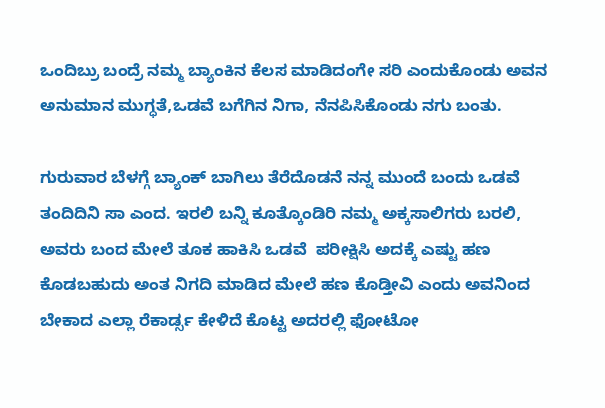ಒಂದಿಬ್ರು ಬಂದ್ರೆ ನಮ್ಮ ಬ್ಯಾಂಕಿನ ಕೆಲಸ ಮಾಡಿದಂಗೇ ಸರಿ ಎಂದುಕೊಂಡು ಅವನ ಅನುಮಾನ ಮುಗ್ಧತೆ,ಒಡವೆ ಬಗೆಗಿನ ನಿಗಾ, ನೆನಪಿಸಿಕೊಂಡು ನಗು ಬಂತು.

ಗುರುವಾರ ಬೆಳಗ್ಗೆ ಬ್ಯಾಂಕ್ ಬಾಗಿಲು ತೆರೆದೊಡನೆ ನನ್ನ ಮುಂದೆ ಬಂದು ಒಡವೆ ತಂದಿದಿನಿ ಸಾ ಎಂದ. ಇರಲಿ ಬನ್ನಿ ಕೂತ್ಕೊಂಡಿರಿ ನಮ್ಮ ಅಕ್ಕಸಾಲಿಗರು ಬರಲಿ, ಅವರು ಬಂದ ಮೇಲೆ ತೂಕ ಹಾಕಿಸಿ ಒಡವೆ  ಪರೀಕ್ಷಿಸಿ ಅದಕ್ಕೆ ಎಷ್ಟು ಹಣ ಕೊಡಬಹುದು ಅಂತ ನಿಗದಿ ಮಾಡಿದ ಮೇಲೆ ಹಣ ಕೊಡ್ತೀವಿ ಎಂದು ಅವನಿಂದ ಬೇಕಾದ ಎಲ್ಲಾ ರೆಕಾರ್ಡ್ಸ ಕೇಳಿದೆ ಕೊಟ್ಟ ಅದರಲ್ಲಿ ಫೋಟೋ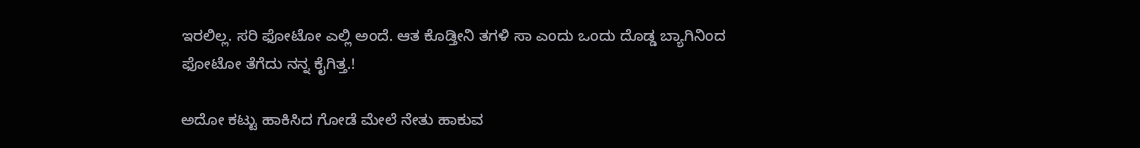ಇರಲಿಲ್ಲ. ಸರಿ ಫೋಟೋ ಎಲ್ಲಿ ಅಂದೆ. ಆತ ಕೊಡ್ತೀನಿ ತಗಳಿ ಸಾ ಎಂದು ಒಂದು ದೊಡ್ಡ ಬ್ಯಾಗಿನಿಂದ ಫೋಟೋ ತೆಗೆದು ನನ್ನ ಕೈಗಿತ್ತ.!

ಅದೋ ಕಟ್ಟು ಹಾಕಿಸಿದ ಗೋಡೆ ಮೇಲೆ ನೇತು ಹಾಕುವ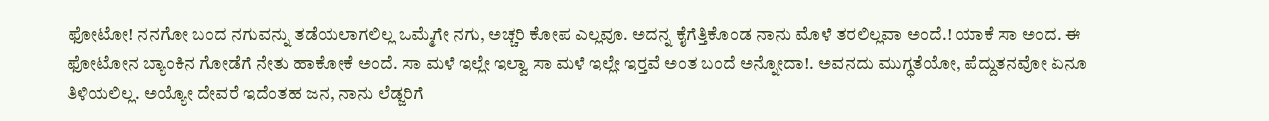ಫೋಟೋ! ನನಗೋ ಬಂದ ನಗುವನ್ನು ತಡೆಯಲಾಗಲಿಲ್ಲ ಒಮ್ಮೆಗೇ ನಗು, ಅಚ್ಚರಿ ಕೋಪ ಎಲ್ಲವೂ. ಅದನ್ನ ಕೈಗೆತ್ತಿಕೊಂಡ ನಾನು ಮೊಳೆ ತರಲಿಲ್ಲವಾ ಅಂದೆ.! ಯಾಕೆ ಸಾ ಅಂದ. ಈ ಫೋಟೋನ ಬ್ಯಾಂಕಿನ ಗೋಡೆಗೆ ನೇತು ಹಾಕೋಕೆ ಅಂದೆ. ಸಾ ಮಳೆ ಇಲ್ಲೇ ಇಲ್ವಾ ಸಾ ಮಳೆ ಇಲ್ಲೇ ಇರ‍್ತವೆ ಅಂತ ಬಂದೆ ಅನ್ನೋದಾ!. ಅವನದು ಮುಗ್ಧತೆಯೋ, ಪೆದ್ದುತನವೋ ಏನೂ ತಿಳಿಯಲಿಲ್ಲ. ಅಯ್ಯೋ ದೇವರೆ ಇದೆಂತಹ ಜನ, ನಾನು ಲೆಡ್ಜರಿಗೆ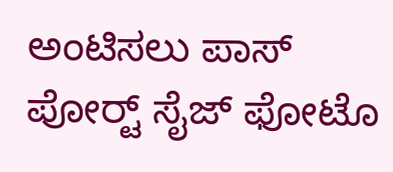ಅಂಟಿಸಲು ಪಾಸ್ ಪೋರ‍್ಟ್ ಸೈಜ್ ಫೋಟೊ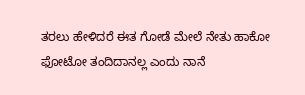ತರಲು ಹೇಳಿದರೆ ಈತ ಗೋಡೆ ಮೇಲೆ ನೇತು ಹಾಕೋ ಫೋಟೋ ತಂದಿದಾನಲ್ಲ ಎಂದು ನಾನೆ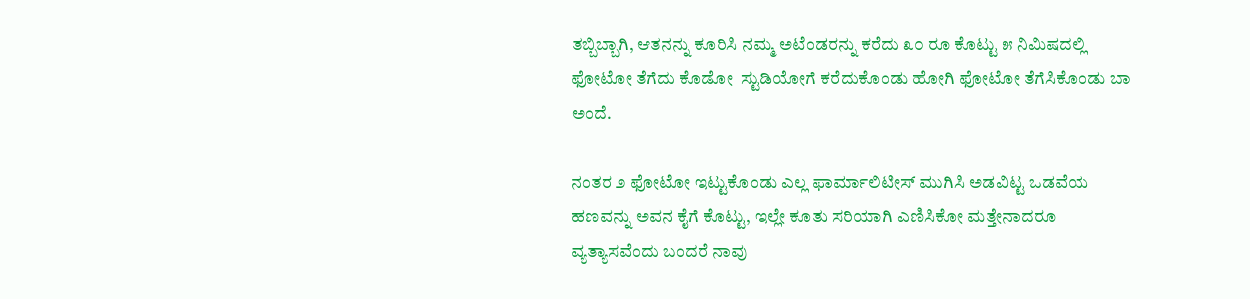ತಬ್ಬಿಬ್ಬಾಗಿ, ಆತನನ್ನು ಕೂರಿಸಿ ನಮ್ಮ ಅಟೆಂಡರನ್ನು ಕರೆದು ೩೦ ರೂ ಕೊಟ್ಟು ೫ ನಿಮಿಷದಲ್ಲಿ ಫೋಟೋ ತೆಗೆದು ಕೊಡೋ  ಸ್ಟುಡಿಯೋಗೆ ಕರೆದುಕೊಂಡು ಹೋಗಿ ಫೋಟೋ ತೆಗೆಸಿಕೊಂಡು ಬಾ ಅಂದೆ.

ನಂತರ ೨ ಫೋಟೋ ಇಟ್ಟುಕೊಂಡು ಎಲ್ಲ ಫಾರ್ಮಾಲಿಟೀಸ್ ಮುಗಿಸಿ ಅಡವಿಟ್ಟ ಒಡವೆಯ ಹಣವನ್ನು ಅವನ ಕೈಗೆ ಕೊಟ್ಟು, ಇಲ್ಲೇ ಕೂತು ಸರಿಯಾಗಿ ಎಣಿಸಿಕೋ ಮತ್ತೇನಾದರೂ ವ್ಯತ್ಯಾಸವೆಂದು ಬಂದರೆ ನಾವು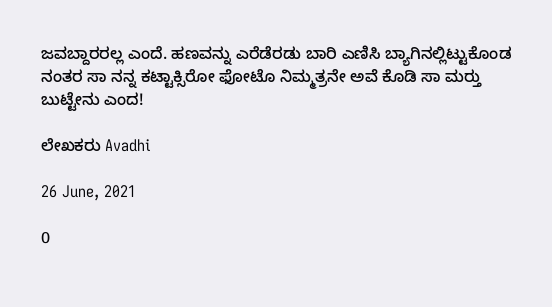ಜವಬ್ದಾರರಲ್ಲ ಎಂದೆ. ಹಣವನ್ನು ಎರೆಡೆರಡು ಬಾರಿ ಎಣಿಸಿ ಬ್ಯಾಗಿನಲ್ಲಿಟ್ಟುಕೊಂಡ ನಂತರ ಸಾ ನನ್ನ ಕಟ್ಟಾಕ್ಸಿರೋ ಫೋಟೊ ನಿಮ್ಮತ್ರನೇ ಅವೆ ಕೊಡಿ ಸಾ ಮರ‍್ತು ಬುಟ್ಟೇನು ಎಂದ!

ಲೇಖಕರು Avadhi

26 June, 2021

0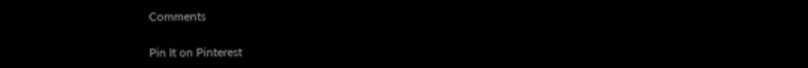Comments

Pin It on Pinterest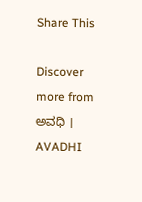Share This

Discover more from ಅವಧಿ । AVADHI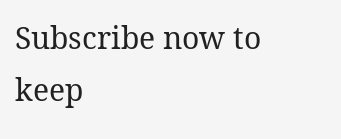Subscribe now to keep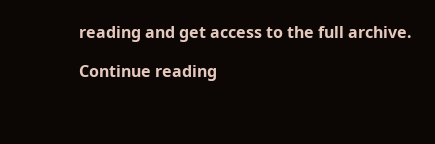reading and get access to the full archive.

Continue reading